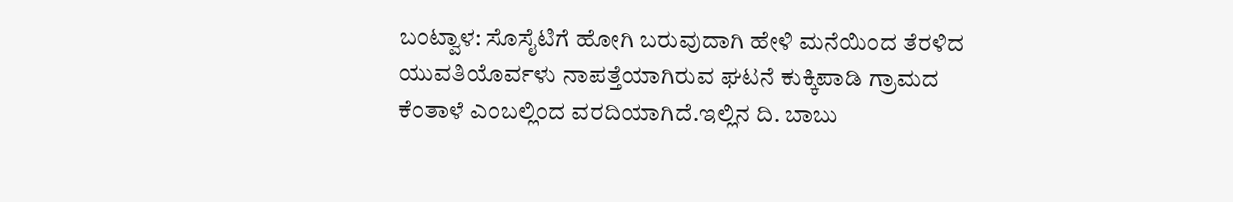ಬಂಟ್ವಾಳ: ಸೊಸೈಟಿಗೆ ಹೋಗಿ ಬರುವುದಾಗಿ ಹೇಳಿ ಮನೆಯಿಂದ ತೆರಳಿದ ಯುವತಿಯೊರ್ವಳು ನಾಪತ್ತೆಯಾಗಿರುವ ಘಟನೆ ಕುಕ್ಕಿಪಾಡಿ ಗ್ರಾಮದ ಕೆಂತಾಳೆ ಎಂಬಲ್ಲಿಂದ ವರದಿಯಾಗಿದೆ.ಇಲ್ಲಿನ ದಿ. ಬಾಬು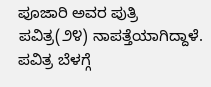ಪೂಜಾರಿ ಅವರ ಪುತ್ರಿ ಪವಿತ್ರ(೨೪) ನಾಪತ್ತೆಯಾಗಿದ್ದಾಳೆ.
ಪವಿತ್ರ ಬೆಳಗ್ಗೆ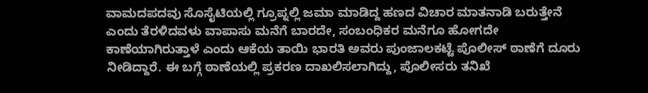ವಾಮದಪದವು ಸೊಸೈಟಿಯಲ್ಲಿ ಗ್ರೂಪ್ನಲ್ಲಿ ಜಮಾ ಮಾಡಿದ್ದ ಹಣದ ವಿಚಾರ ಮಾತನಾಡಿ ಬರುತ್ತೇನೆ ಎಂದು ತೆರಳಿದವಳು ವಾಪಾಸು ಮನೆಗೆ ಬಾರದೇ, ಸಂಬಂಧಿಕರ ಮನೆಗೂ ಹೋಗದೇ ಕಾಣೆಯಾಗಿರುತ್ತಾಳೆ ಎಂದು ಆಕೆಯ ತಾಯಿ ಭಾರತಿ ಅವರು ಪುಂಜಾಲಕಟ್ಟೆ ಪೊಲೀಸ್ ಠಾಣೆಗೆ ದೂರು ನೀಡಿದ್ದಾರೆ. ಈ ಬಗ್ಗೆ ಠಾಣೆಯಲ್ಲಿ ಪ್ರಕರಣ ದಾಖಲಿಸಲಾಗಿದ್ದು, ಪೊಲೀಸರು ತನಿಖೆ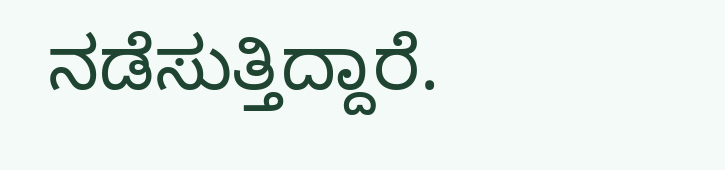ನಡೆಸುತ್ತಿದ್ದಾರೆ.